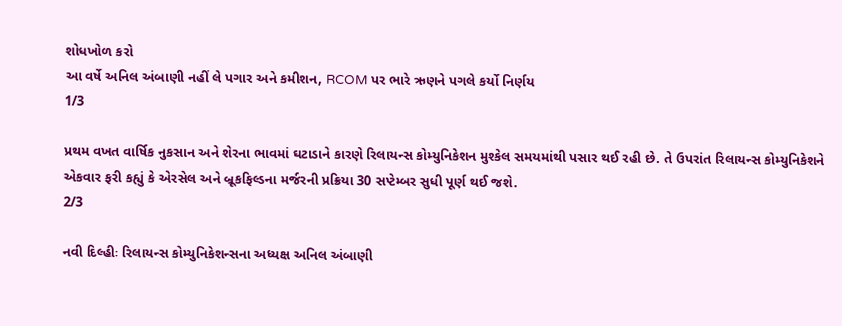શોધખોળ કરો
આ વર્ષે અનિલ અંબાણી નહીં લે પગાર અને કમીશન, RCOM પર ભારે ઋણને પગલે કર્યો નિર્ણય
1/3

પ્રથમ વખત વાર્ષિક નુકસાન અને શેરના ભાવમાં ઘટાડાને કારણે રિલાયન્સ કોમ્યુનિકેશન મુશ્કેલ સમયમાંથી પસાર થઈ રહી છે. તે ઉપરાંત રિલાયન્સ કોમ્યુનિકેશને એકવાર ફરી કહ્યું કે એરસેલ અને બ્રૂકફિલ્ડના મર્જરની પ્રક્રિયા 30 સપ્ટેમ્બર સુધી પૂર્ણ થઈ જશે.
2/3

નવી દિલ્હીઃ રિલાયન્સ કોમ્યુનિકેશન્સના અધ્યક્ષ અનિલ અંબાણી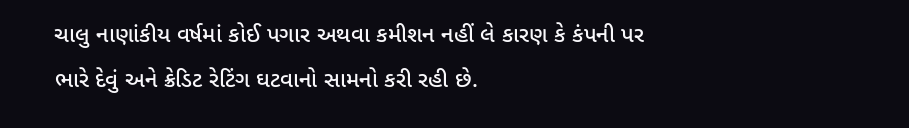ચાલુ નાણાંકીય વર્ષમાં કોઈ પગાર અથવા કમીશન નહીં લે કારણ કે કંપની પર ભારે દેવું અને ક્રેડિટ રેટિંગ ઘટવાનો સામનો કરી રહી છે.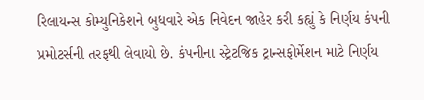રિલાયન્સ કોમ્યુનિકેશને બુધવારે એક નિવેદન જાહેર કરી કહ્યું કે નિર્ણય કંપની પ્રમોટર્સની તરફથી લેવાયો છે. કંપનીના સ્ટ્રેટજિક ટ્રાન્સફોર્મેશન માટે નિર્ણય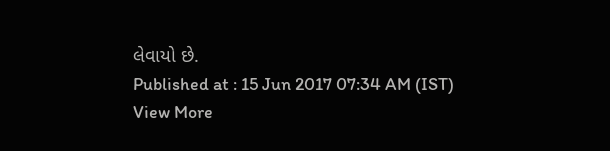લેવાયો છે.
Published at : 15 Jun 2017 07:34 AM (IST)
View More